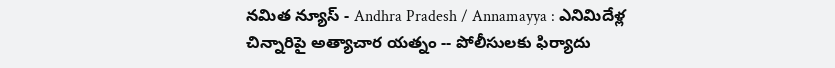నమిత న్యూస్ - Andhra Pradesh / Annamayya : ఎనిమిదేళ్ల చిన్నారిపై అత్యాచార యత్నం -- పోలీసులకు ఫిర్యాదు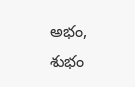అభం, శుభం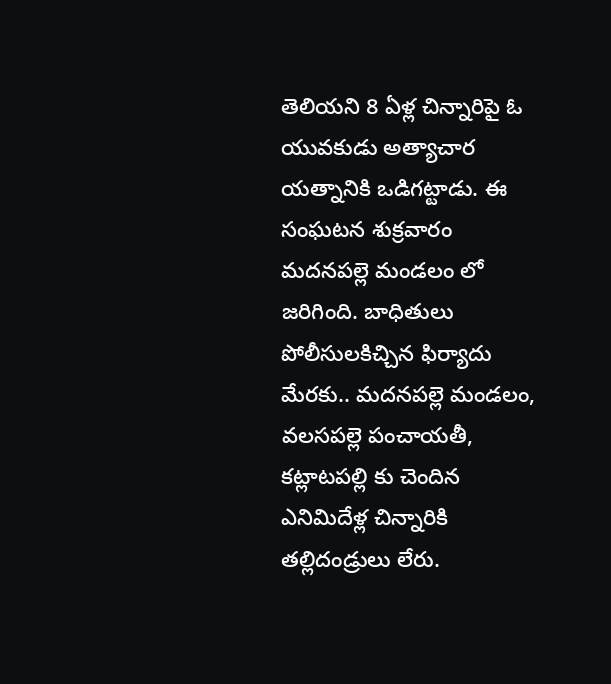తెలియని 8 ఏళ్ల చిన్నారిపై ఓ యువకుడు అత్యాచార యత్నానికి ఒడిగట్టాడు. ఈ సంఘటన శుక్రవారం మదనపల్లె మండలం లో జరిగింది. బాధితులు పోలీసులకిచ్చిన ఫిర్యాదు మేరకు.. మదనపల్లె మండలం, వలసపల్లె పంచాయతీ, కట్లాటపల్లి కు చెందిన ఎనిమిదేళ్ల చిన్నారికి తల్లిదండ్రులు లేరు.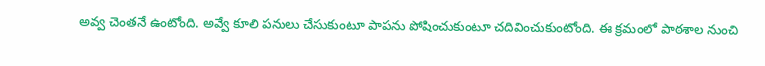అవ్వ చెంతనే ఉంటోంది. అవ్వే కూలి పనులు చేసుకుంటూ పాపను పోషించుకుంటూ చదివించుకుంటోంది. ఈ క్రమంలో పాఠశాల నుంచి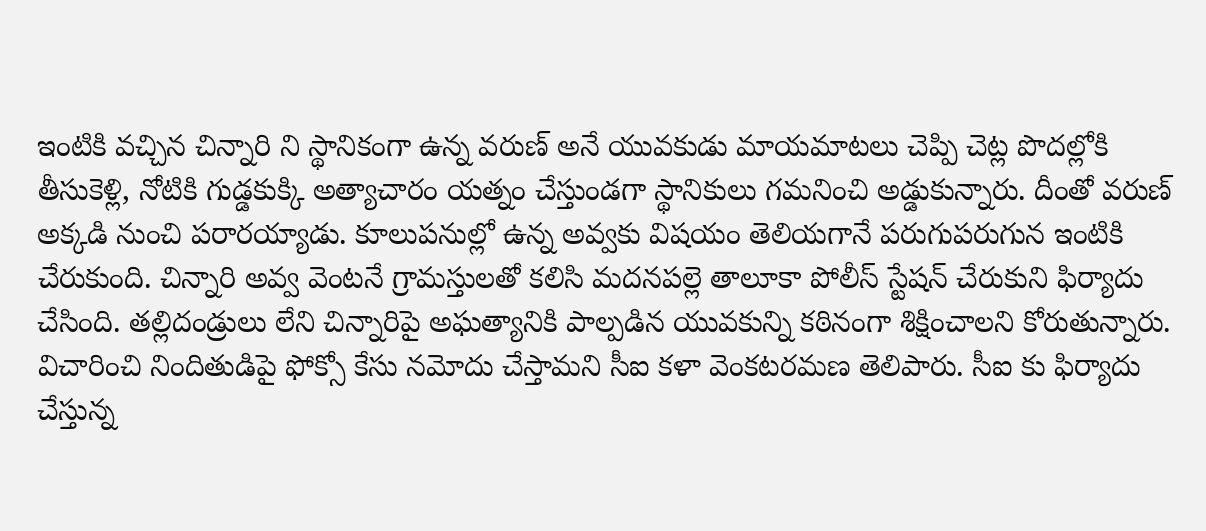ఇంటికి వచ్చిన చిన్నారి ని స్థానికంగా ఉన్న వరుణ్ అనే యువకుడు మాయమాటలు చెప్పి చెట్ల పొదల్లోకి తీసుకెళ్లి, నోటికి గుడ్డకుక్కి అత్యాచారం యత్నం చేస్తుండగా స్థానికులు గమనించి అడ్డుకున్నారు. దీంతో వరుణ్ అక్కడి నుంచి పరారయ్యాడు. కూలుపనుల్లో ఉన్న అవ్వకు విషయం తెలియగానే పరుగుపరుగున ఇంటికి చేరుకుంది. చిన్నారి అవ్వ వెంటనే గ్రామస్తులతో కలిసి మదనపల్లె తాలూకా పోలీస్ స్టేషన్ చేరుకుని ఫిర్యాదు చేసింది. తల్లిదండ్రులు లేని చిన్నారిపై అఘత్యానికి పాల్పడిన యువకున్ని కఠినంగా శిక్షించాలని కోరుతున్నారు. విచారించి నిందితుడిపై ఫోక్సో కేసు నమోదు చేస్తామని సీఐ కళా వెంకటరమణ తెలిపారు. సీఐ కు ఫిర్యాదు చేస్తున్న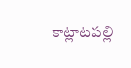కాట్లాటపల్లి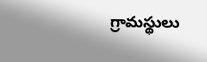గ్రామస్థులు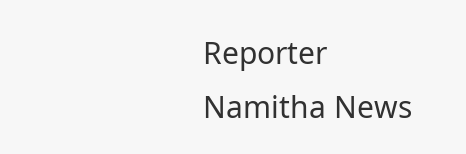Reporter
Namitha News